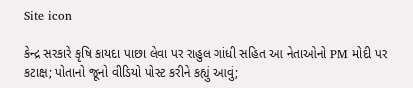Site icon

કેન્દ્ર સરકારે કૃષિ કાયદા પાછા લેવા પર રાહુલ ગાંધી સહિત આ નેતાઓનો PM મોદી પર કટાક્ષ; પોતાનો જૂનો વીડિયો પોસ્ટ કરીને કહ્યું આવું;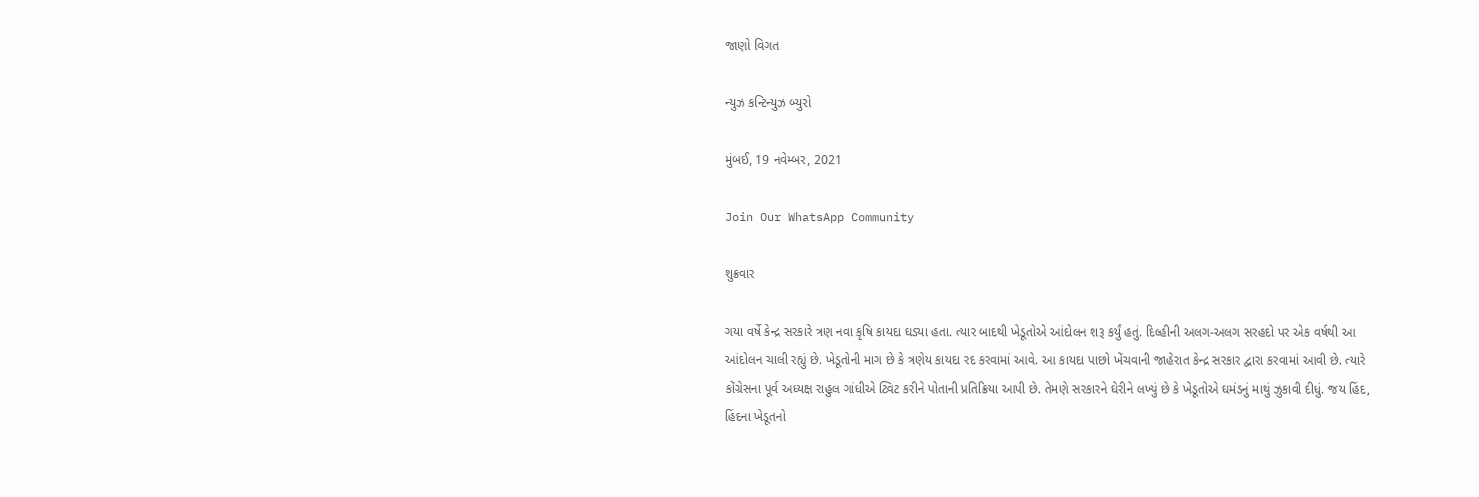જાણો વિગત

ન્યુઝ કન્ટિન્યુઝ બ્યુરો

મુંબઈ, 19 નવેમ્બર, 2021

Join Our WhatsApp Community

શુક્રવાર

ગયા વર્ષે કેન્દ્ર સરકારે ત્રણ નવા કૃષિ કાયદા ઘડ્યા હતા. ત્યાર બાદથી ખેડૂતોએ આંદોલન શરૂ કર્યું હતું. દિલ્હીની અલગ-અલગ સરહદો પર એક વર્ષથી આ આંદોલન ચાલી રહ્યું છે. ખેડૂતોની માગ છે કે ત્રણેય કાયદા રદ કરવામાં આવે. આ કાયદા પાછો ખેંચવાની જાહેરાત કેન્દ્ર સરકાર દ્વારા કરવામાં આવી છે. ત્યારે કોંગ્રેસના પૂર્વ અધ્યક્ષ રાહુલ ગાંધીએ ટ્વિટ કરીને પોતાની પ્રતિક્રિયા આપી છે. તેમણે સરકારને ઘેરીને લખ્યું છે કે ખેડૂતોએ ઘમંડનું માથું ઝુકાવી દીધું. જય હિંદ, હિંદના ખેડૂતનો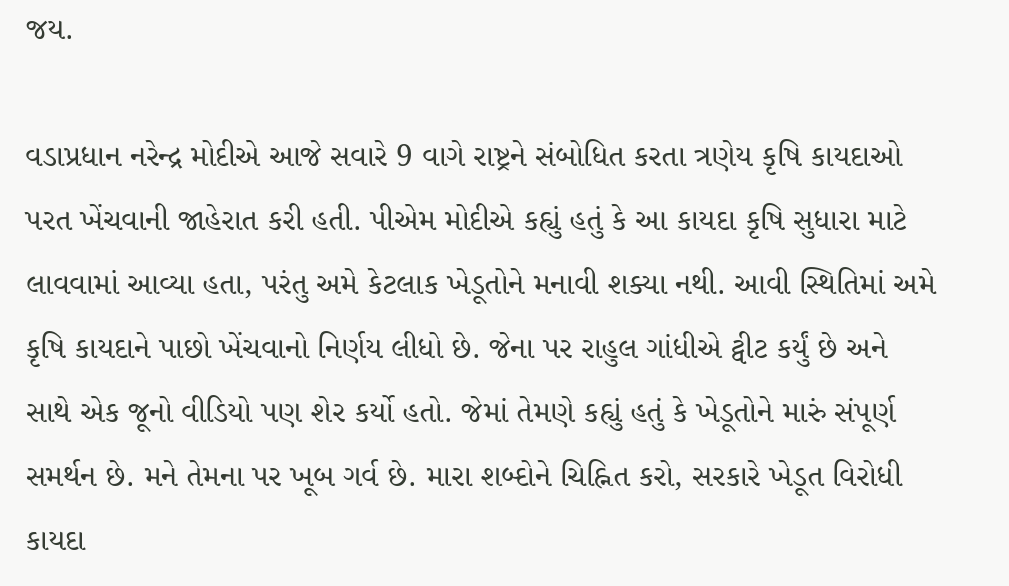જય.

વડાપ્રધાન નરેન્દ્ર મોદીએ આજે સવારે 9 વાગે રાષ્ટ્રને સંબોધિત કરતા ત્રણેય કૃષિ કાયદાઓ પરત ખેંચવાની જાહેરાત કરી હતી. પીએમ મોદીએ કહ્યું હતું કે આ કાયદા કૃષિ સુધારા માટે લાવવામાં આવ્યા હતા, પરંતુ અમે કેટલાક ખેડૂતોને મનાવી શક્યા નથી. આવી સ્થિતિમાં અમે કૃષિ કાયદાને પાછો ખેંચવાનો નિર્ણય લીધો છે. જેના પર રાહુલ ગાંધીએ ટ્વીટ કર્યું છે અને સાથે એક જૂનો વીડિયો પણ શેર કર્યો હતો. જેમાં તેમણે કહ્યું હતું કે ખેડૂતોને મારું સંપૂર્ણ સમર્થન છે. મને તેમના પર ખૂબ ગર્વ છે. મારા શબ્દોને ચિહ્નિત કરો, સરકારે ખેડૂત વિરોધી કાયદા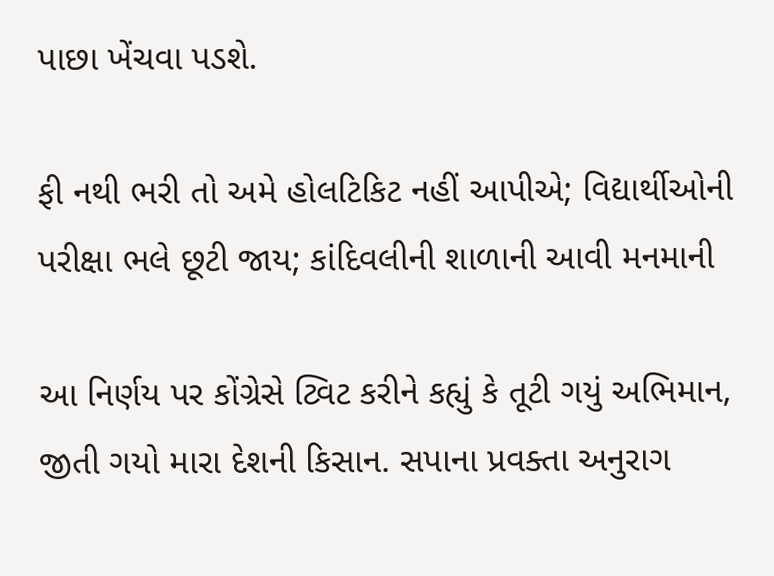પાછા ખેંચવા પડશે.

ફી નથી ભરી તો અમે હોલટિકિટ નહીં આપીએ; વિદ્યાર્થીઓની પરીક્ષા ભલે છૂટી જાય; કાંદિવલીની શાળાની આવી મનમાની

આ નિર્ણય પર કોંગ્રેસે ટ્વિટ કરીને કહ્યું કે તૂટી ગયું અભિમાન, જીતી ગયો મારા દેશની કિસાન. સપાના પ્રવક્તા અનુરાગ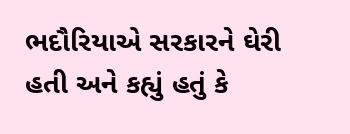ભદૌરિયાએ સરકારને ઘેરી હતી અને કહ્યું હતું કે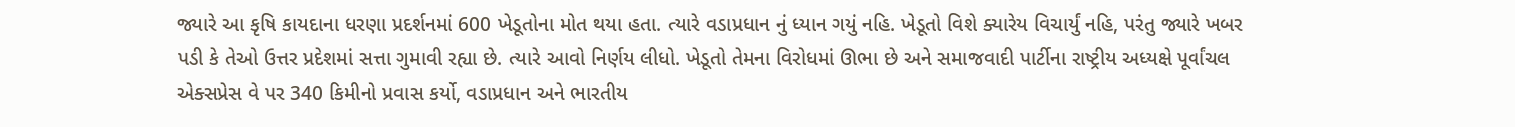જ્યારે આ કૃષિ કાયદાના ધરણા પ્રદર્શનમાં 600 ખેડૂતોના મોત થયા હતા. ત્યારે વડાપ્રધાન નું ધ્યાન ગયું નહિ. ખેડૂતો વિશે ક્યારેય વિચાર્યું નહિ, પરંતુ જ્યારે ખબર પડી કે તેઓ ઉત્તર પ્રદેશમાં સત્તા ગુમાવી રહ્યા છે. ત્યારે આવો નિર્ણય લીધો. ખેડૂતો તેમના વિરોધમાં ઊભા છે અને સમાજવાદી પાર્ટીના રાષ્ટ્રીય અધ્યક્ષે પૂર્વાંચલ એક્સપ્રેસ વે પર 340 કિમીનો પ્રવાસ કર્યો, વડાપ્રધાન અને ભારતીય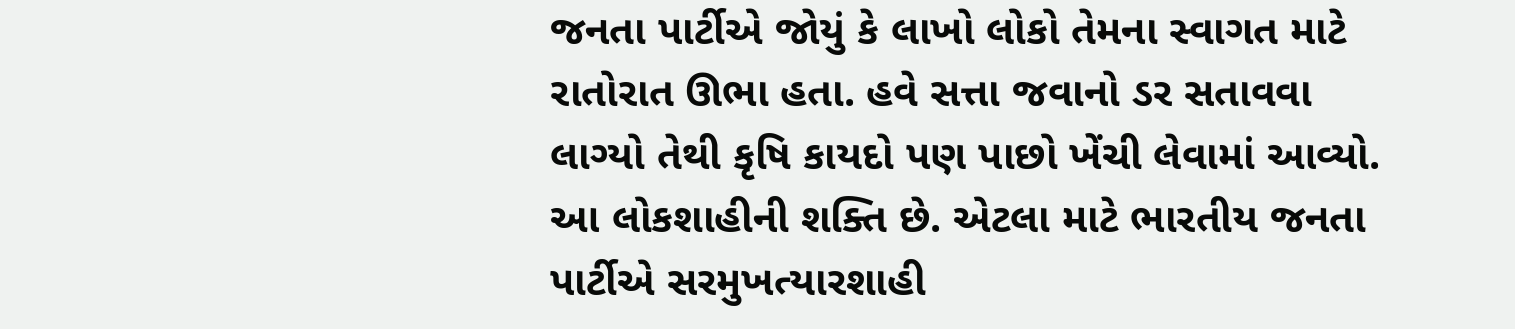જનતા પાર્ટીએ જોયું કે લાખો લોકો તેમના સ્વાગત માટે રાતોરાત ઊભા હતા. હવે સત્તા જવાનો ડર સતાવવા લાગ્યો તેથી કૃષિ કાયદો પણ પાછો ખેંચી લેવામાં આવ્યો. આ લોકશાહીની શક્તિ છે. એટલા માટે ભારતીય જનતા પાર્ટીએ સરમુખત્યારશાહી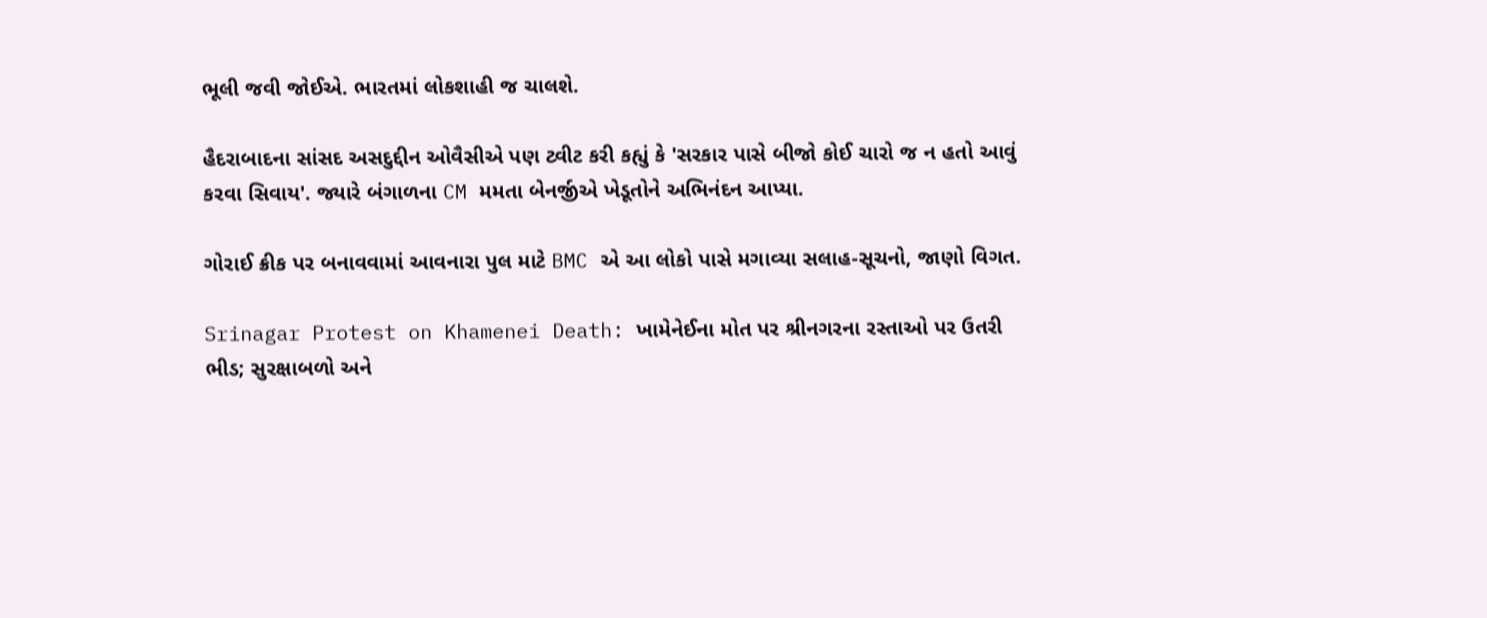ભૂલી જવી જોઈએ. ભારતમાં લોકશાહી જ ચાલશે.

હૈદરાબાદના સાંસદ અસદુદ્દીન ઓવૈસીએ પણ ટ્વીટ કરી કહ્યું કે 'સરકાર પાસે બીજો કોઈ ચારો જ ન હતો આવું કરવા સિવાય'. જ્યારે બંગાળના CM મમતા બેનર્જીએ ખેડૂતોને અભિનંદન આપ્યા.

ગોરાઈ ક્રીક પર બનાવવામાં આવનારા પુલ માટે BMC એ આ લોકો પાસે મગાવ્યા સલાહ-સૂચનો, જાણો વિગત.

Srinagar Protest on Khamenei Death: ખામેનેઈના મોત પર શ્રીનગરના રસ્તાઓ પર ઉતરી ભીડ; સુરક્ષાબળો અને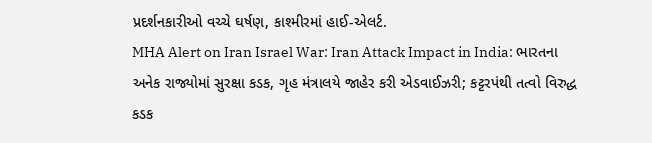પ્રદર્શનકારીઓ વચ્ચે ઘર્ષણ, કાશ્મીરમાં હાઈ-એલર્ટ.
MHA Alert on Iran Israel War: Iran Attack Impact in India: ભારતના અનેક રાજ્યોમાં સુરક્ષા કડક, ગૃહ મંત્રાલયે જાહેર કરી એડવાઈઝરી; કટ્ટરપંથી તત્વો વિરુદ્ધ કડક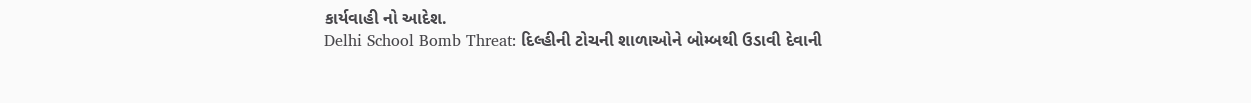કાર્યવાહી નો આદેશ.
Delhi School Bomb Threat: દિલ્હીની ટોચની શાળાઓને બોમ્બથી ઉડાવી દેવાની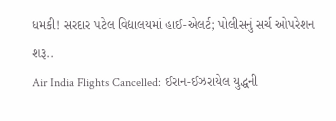ધમકી! સરદાર પટેલ વિદ્યાલયમાં હાઈ-એલર્ટ; પોલીસનું સર્ચ ઓપરેશન શરૂ..
Air India Flights Cancelled: ઈરાન-ઈઝરાયેલ યુદ્ધની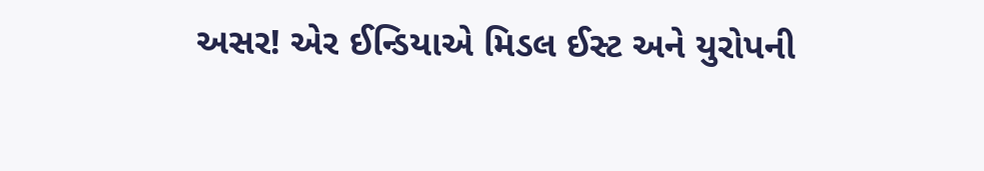અસર! એર ઈન્ડિયાએ મિડલ ઈસ્ટ અને યુરોપની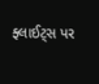ફ્લાઈટ્સ પર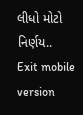લીધો મોટો નિર્ણય..
Exit mobile version